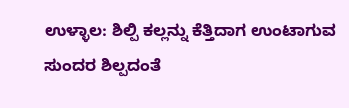ಉಳ್ಳಾಲ: ಶಿಲ್ಪಿ ಕಲ್ಲನ್ನು ಕೆತ್ತಿದಾಗ ಉಂಟಾಗುವ ಸುಂದರ ಶಿಲ್ಪದಂತೆ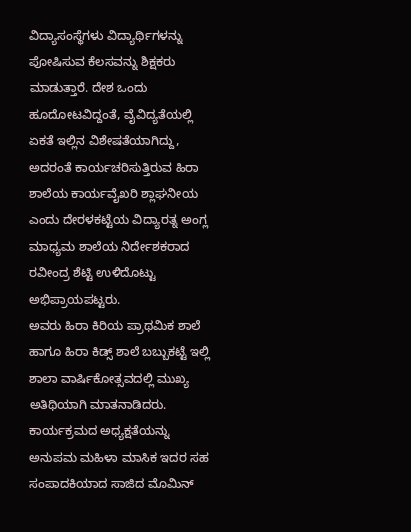ವಿದ್ಯಾಸಂಸ್ಥೆಗಳು ವಿದ್ಯಾರ್ಥಿಗಳನ್ನು ಪೋಷಿಸುವ ಕೆಲಸವನ್ನು ಶಿಕ್ಷಕರು ಮಾಡುತ್ತಾರೆ. ದೇಶ ಒಂದು ಹೂದೋಟವಿದ್ದಂತೆ, ವೈವಿದ್ಯತೆಯಲ್ಲಿ ಏಕತೆ ಇಲ್ಲಿನ ವಿಶೇಷತೆಯಾಗಿದ್ದು, ಅದರಂತೆ ಕಾರ್ಯಚರಿಸುತ್ತಿರುವ ಹಿರಾ ಶಾಲೆಯ ಕಾರ್ಯವೈಖರಿ ಶ್ಲಾಘನೀಯ ಎಂದು ದೇರಳಕಟ್ಟೆಯ ವಿದ್ಯಾರತ್ನ ಅಂಗ್ಲ ಮಾಧ್ಯಮ ಶಾಲೆಯ ನಿರ್ದೇಶಕರಾದ ರವೀಂದ್ರ ಶೆಟ್ಟಿ ಉಳಿದೊಟ್ಟು ಅಭಿಪ್ರಾಯಪಟ್ಟರು.
ಅವರು ಹಿರಾ ಕಿರಿಯ ಪ್ರಾಥಮಿಕ ಶಾಲೆ ಹಾಗೂ ಹಿರಾ ಕಿಡ್ಸ್ ಶಾಲೆ ಬಬ್ಬುಕಟ್ಟೆ ಇಲ್ಲಿ ಶಾಲಾ ವಾರ್ಷಿಕೋತ್ಸವದಲ್ಲಿ ಮುಖ್ಯ ಅತಿಥಿಯಾಗಿ ಮಾತನಾಡಿದರು. ಕಾರ್ಯಕ್ರಮದ ಅಧ್ಯಕ್ಷತೆಯನ್ನು ಅನುಪಮ ಮಹಿಳಾ ಮಾಸಿಕ ಇದರ ಸಹ ಸಂಪಾದಕಿಯಾದ ಸಾಜಿದ ಮೊಮಿನ್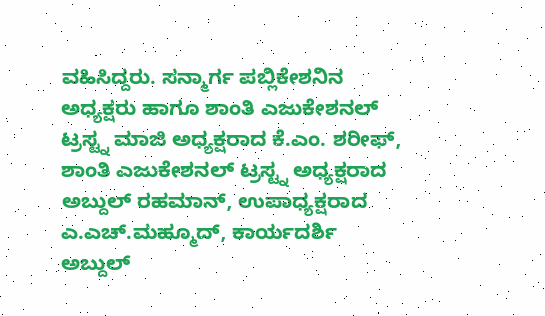ವಹಿಸಿದ್ದರು. ಸನ್ಮಾರ್ಗ ಪಬ್ಲಿಕೇಶನಿನ ಅಧ್ಯಕ್ಷರು ಹಾಗೂ ಶಾಂತಿ ಎಜುಕೇಶನಲ್ ಟ್ರಸ್ಟ್ನ ಮಾಜಿ ಅಧ್ಯಕ್ಷರಾದ ಕೆ.ಎಂ. ಶರೀಫ್, ಶಾಂತಿ ಎಜುಕೇಶನಲ್ ಟ್ರಸ್ಟ್ನ ಅಧ್ಯಕ್ಷರಾದ ಅಬ್ದುಲ್ ರಹಮಾನ್, ಉಪಾಧ್ಯಕ್ಷರಾದ ಎ.ಎಚ್.ಮಹ್ಮೂದ್, ಕಾರ್ಯದರ್ಶಿ ಅಬ್ದುಲ್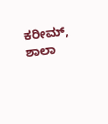ಕರೀಮ್, ಶಾಲಾ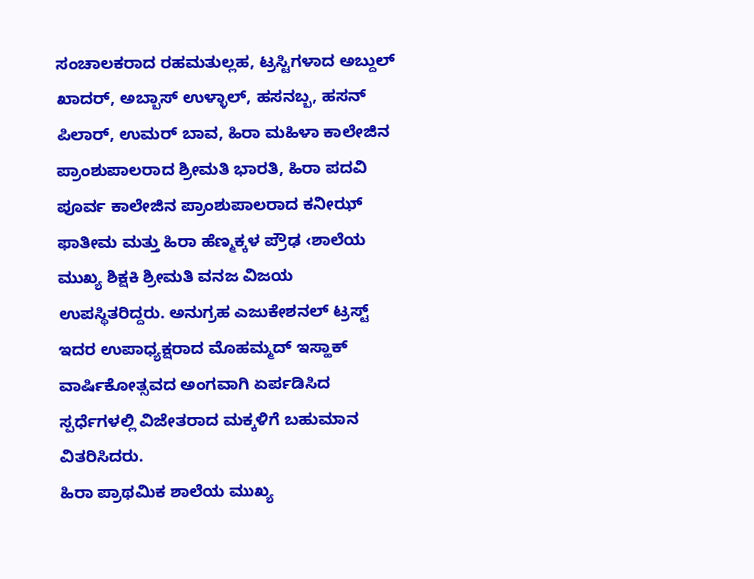ಸಂಚಾಲಕರಾದ ರಹಮತುಲ್ಲಹ, ಟ್ರಸ್ಟಿಗಳಾದ ಅಬ್ದುಲ್ ಖಾದರ್, ಅಬ್ಬಾಸ್ ಉಳ್ಳಾಲ್, ಹಸನಬ್ಬ, ಹಸನ್ ಪಿಲಾರ್, ಉಮರ್ ಬಾವ, ಹಿರಾ ಮಹಿಳಾ ಕಾಲೇಜಿನ ಪ್ರಾಂಶುಪಾಲರಾದ ಶ್ರೀಮತಿ ಭಾರತಿ, ಹಿರಾ ಪದವಿ ಪೂರ್ವ ಕಾಲೇಜಿನ ಪ್ರಾಂಶುಪಾಲರಾದ ಕನೀಝ್ ಫಾತೀಮ ಮತ್ತು ಹಿರಾ ಹೆಣ್ಮಕ್ಕಳ ಪ್ರೌಢ ‹ಶಾಲೆಯ ಮುಖ್ಯ ಶಿಕ್ಷಕಿ ಶ್ರೀಮತಿ ವನಜ ವಿಜಯ ಉಪಸ್ಥಿತರಿದ್ದರು. ಅನುಗ್ರಹ ಎಜುಕೇಶನಲ್ ಟ್ರಸ್ಟ್ ಇದರ ಉಪಾಧ್ಯಕ್ಷರಾದ ಮೊಹಮ್ಮದ್ ಇಸ್ಹಾಕ್ ವಾರ್ಷಿಕೋತ್ಸವದ ಅಂಗವಾಗಿ ಏರ್ಪಡಿಸಿದ ಸ್ಪರ್ಧೆಗಳಲ್ಲಿ ವಿಜೇತರಾದ ಮಕ್ಕಳಿಗೆ ಬಹುಮಾನ ವಿತರಿಸಿದರು.
ಹಿರಾ ಪ್ರಾಥಮಿಕ ಶಾಲೆಯ ಮುಖ್ಯ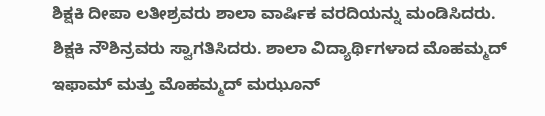ಶಿಕ್ಷಕಿ ದೀಪಾ ಲತೀಶ್ರವರು ಶಾಲಾ ವಾರ್ಷಿಕ ವರದಿಯನ್ನು ಮಂಡಿಸಿದರು. ಶಿಕ್ಷಕಿ ನೌಶಿನ್ರವರು ಸ್ವಾಗತಿಸಿದರು. ಶಾಲಾ ವಿದ್ಯಾರ್ಥಿಗಳಾದ ಮೊಹಮ್ಮದ್ ಇಫಾಮ್ ಮತ್ತು ಮೊಹಮ್ಮದ್ ಮಝೂನ್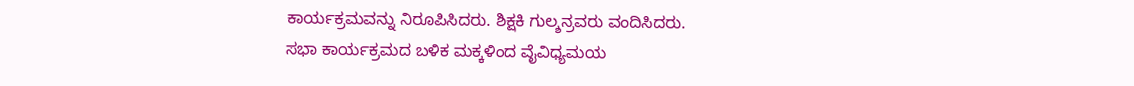ಕಾರ್ಯಕ್ರಮವನ್ನು ನಿರೂಪಿಸಿದರು. ಶಿಕ್ಷಕಿ ಗುಲ್ಶನ್ರವರು ವಂದಿಸಿದರು.
ಸಭಾ ಕಾರ್ಯಕ್ರಮದ ಬಳಿಕ ಮಕ್ಕಳಿಂದ ವೈವಿಧ್ಯಮಯ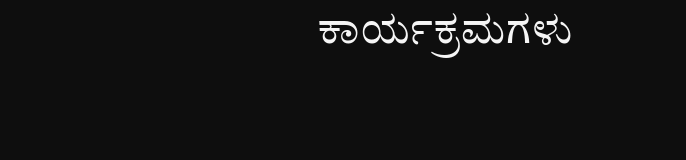ಕಾರ್ಯಕ್ರಮಗಳು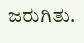ಜರುಗಿತು.